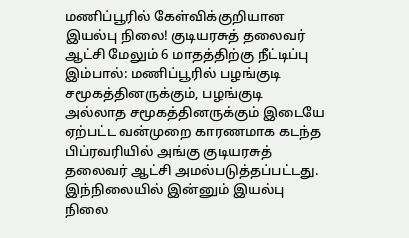மணிப்பூரில் கேள்விக்குறியான இயல்பு நிலை! குடியரசுத் தலைவர் ஆட்சி மேலும் 6 மாதத்திற்கு நீட்டிப்பு
இம்பால்: மணிப்பூரில் பழங்குடி சமூகத்தினருக்கும், பழங்குடி அல்லாத சமூகத்தினருக்கும் இடையே ஏற்பட்ட வன்முறை காரணமாக கடந்த பிப்ரவரியில் அங்கு குடியரசுத் தலைவர் ஆட்சி அமல்படுத்தப்பட்டது. இந்நிலையில் இன்னும் இயல்பு நிலை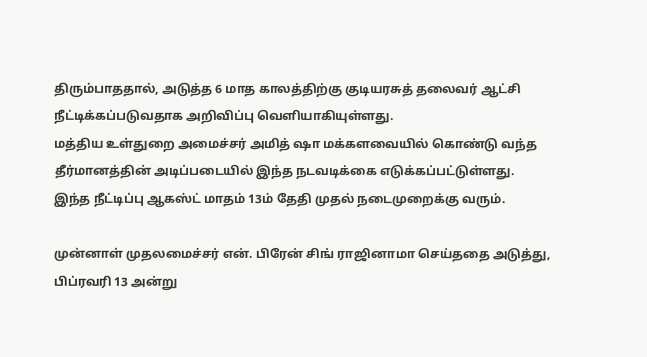திரும்பாததால், அடுத்த 6 மாத காலத்திற்கு குடியரசுத் தலைவர் ஆட்சி நீட்டிக்கப்படுவதாக அறிவிப்பு வெளியாகியுள்ளது.
மத்திய உள்துறை அமைச்சர் அமித் ஷா மக்களவையில் கொண்டு வந்த தீர்மானத்தின் அடிப்படையில் இந்த நடவடிக்கை எடுக்கப்பட்டுள்ளது. இந்த நீட்டிப்பு ஆகஸ்ட் மாதம் 13ம் தேதி முதல் நடைமுறைக்கு வரும்.

முன்னாள் முதலமைச்சர் என். பிரேன் சிங் ராஜினாமா செய்ததை அடுத்து, பிப்ரவரி 13 அன்று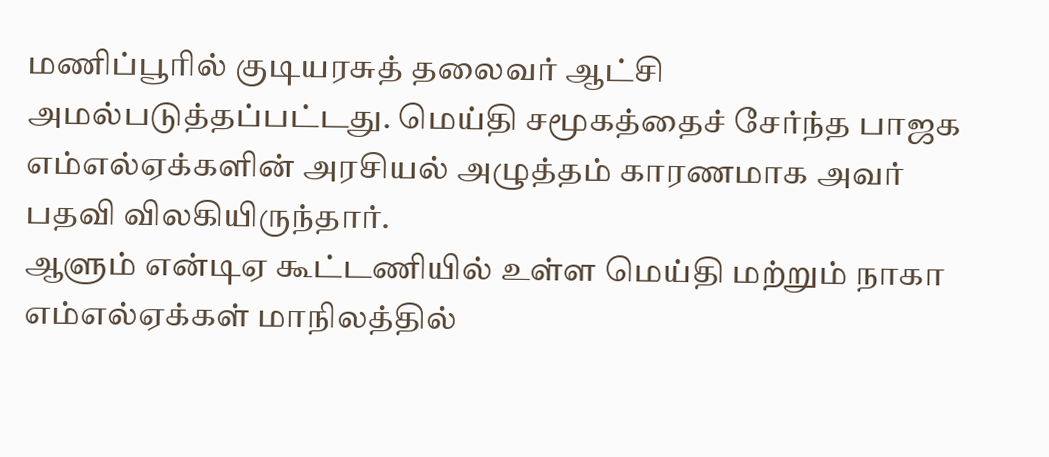மணிப்பூரில் குடியரசுத் தலைவர் ஆட்சி அமல்படுத்தப்பட்டது. மெய்தி சமூகத்தைச் சேர்ந்த பாஜக எம்எல்ஏக்களின் அரசியல் அழுத்தம் காரணமாக அவர் பதவி விலகியிருந்தார்.
ஆளும் என்டிஏ கூட்டணியில் உள்ள மெய்தி மற்றும் நாகா எம்எல்ஏக்கள் மாநிலத்தில்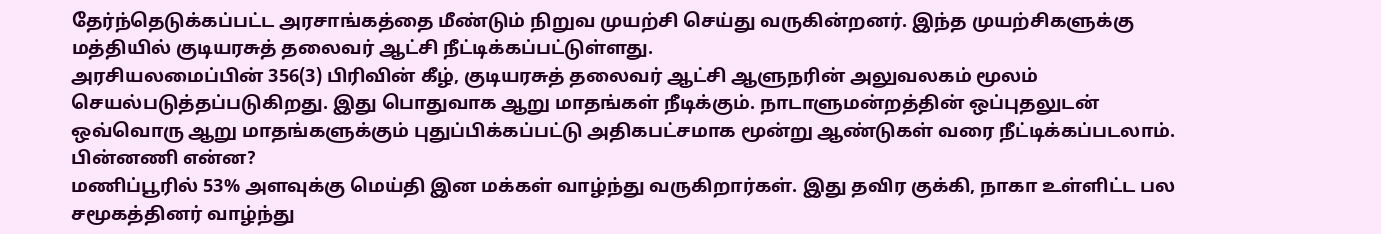தேர்ந்தெடுக்கப்பட்ட அரசாங்கத்தை மீண்டும் நிறுவ முயற்சி செய்து வருகின்றனர். இந்த முயற்சிகளுக்கு மத்தியில் குடியரசுத் தலைவர் ஆட்சி நீட்டிக்கப்பட்டுள்ளது.
அரசியலமைப்பின் 356(3) பிரிவின் கீழ், குடியரசுத் தலைவர் ஆட்சி ஆளுநரின் அலுவலகம் மூலம் செயல்படுத்தப்படுகிறது. இது பொதுவாக ஆறு மாதங்கள் நீடிக்கும். நாடாளுமன்றத்தின் ஒப்புதலுடன் ஒவ்வொரு ஆறு மாதங்களுக்கும் புதுப்பிக்கப்பட்டு அதிகபட்சமாக மூன்று ஆண்டுகள் வரை நீட்டிக்கப்படலாம்.
பின்னணி என்ன?
மணிப்பூரில் 53% அளவுக்கு மெய்தி இன மக்கள் வாழ்ந்து வருகிறார்கள். இது தவிர குக்கி, நாகா உள்ளிட்ட பல சமூகத்தினர் வாழ்ந்து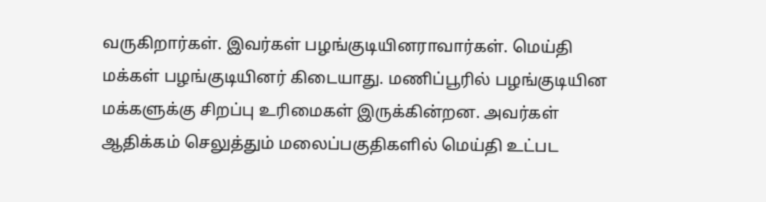வருகிறார்கள். இவர்கள் பழங்குடியினராவார்கள். மெய்தி மக்கள் பழங்குடியினர் கிடையாது. மணிப்பூரில் பழங்குடியின மக்களுக்கு சிறப்பு உரிமைகள் இருக்கின்றன. அவர்கள் ஆதிக்கம் செலுத்தும் மலைப்பகுதிகளில் மெய்தி உட்பட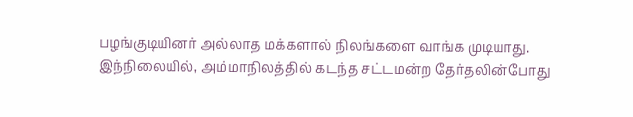பழங்குடியினர் அல்லாத மக்களால் நிலங்களை வாங்க முடியாது.
இந்நிலையில், அம்மாநிலத்தில் கடந்த சட்டமன்ற தேர்தலின்போது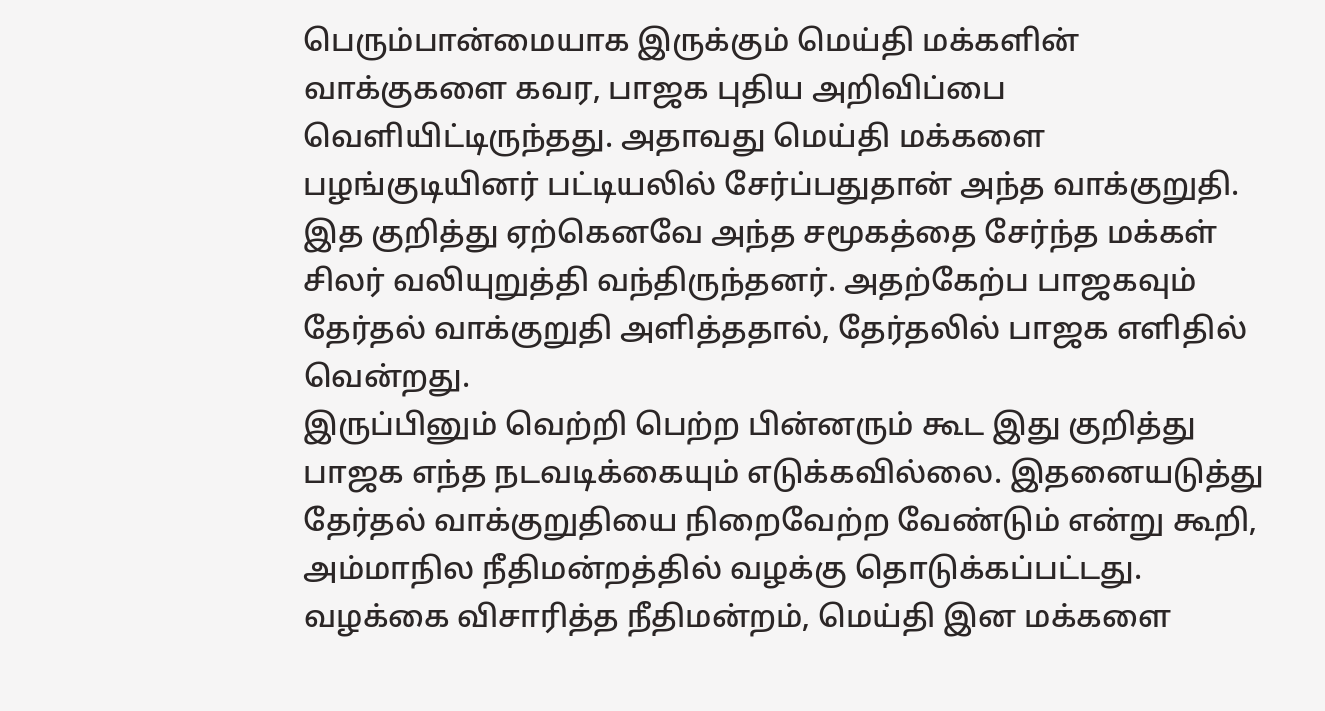பெரும்பான்மையாக இருக்கும் மெய்தி மக்களின் வாக்குகளை கவர, பாஜக புதிய அறிவிப்பை வௌியிட்டிருந்தது. அதாவது மெய்தி மக்களை பழங்குடியினர் பட்டியலில் சேர்ப்பதுதான் அந்த வாக்குறுதி. இத குறித்து ஏற்கெனவே அந்த சமூகத்தை சேர்ந்த மக்கள் சிலர் வலியுறுத்தி வந்திருந்தனர். அதற்கேற்ப பாஜகவும் தேர்தல் வாக்குறுதி அளித்ததால், தேர்தலில் பாஜக எளிதில் வென்றது.
இருப்பினும் வெற்றி பெற்ற பின்னரும் கூட இது குறித்து பாஜக எந்த நடவடிக்கையும் எடுக்கவில்லை. இதனையடுத்து தேர்தல் வாக்குறுதியை நிறைவேற்ற வேண்டும் என்று கூறி, அம்மாநில நீதிமன்றத்தில் வழக்கு தொடுக்கப்பட்டது. வழக்கை விசாரித்த நீதிமன்றம், மெய்தி இன மக்களை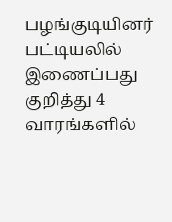பழங்குடியினர் பட்டியலில் இணைப்பது குறித்து 4 வாரங்களில்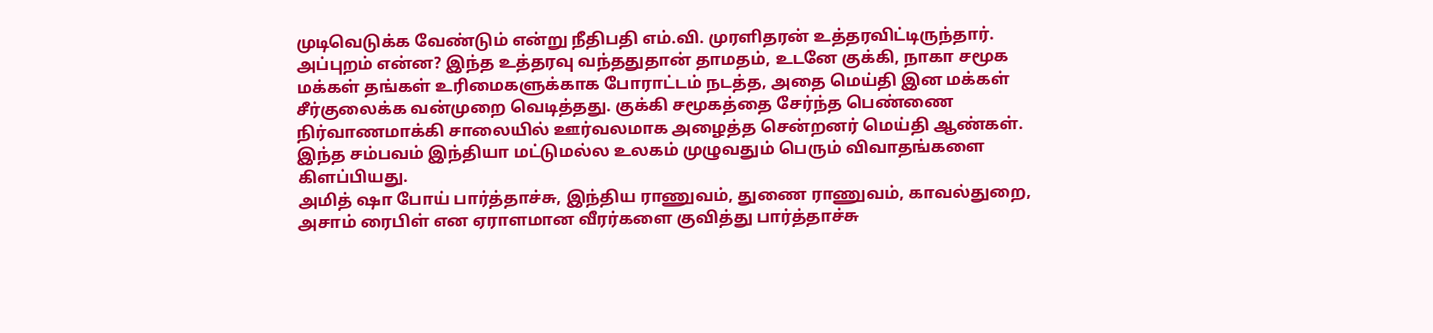முடிவெடுக்க வேண்டும் என்று நீதிபதி எம்.வி. முரளிதரன் உத்தரவிட்டிருந்தார்.
அப்புறம் என்ன? இந்த உத்தரவு வந்ததுதான் தாமதம், உடனே குக்கி, நாகா சமூக மக்கள் தங்கள் உரிமைகளுக்காக போராட்டம் நடத்த, அதை மெய்தி இன மக்கள் சீர்குலைக்க வன்முறை வெடித்தது. குக்கி சமூகத்தை சேர்ந்த பெண்ணை நிர்வாணமாக்கி சாலையில் ஊர்வலமாக அழைத்த சென்றனர் மெய்தி ஆண்கள். இந்த சம்பவம் இந்தியா மட்டுமல்ல உலகம் முழுவதும் பெரும் விவாதங்களை கிளப்பியது.
அமித் ஷா போய் பார்த்தாச்சு, இந்திய ராணுவம், துணை ராணுவம், காவல்துறை, அசாம் ரைபிள் என ஏராளமான வீரர்களை குவித்து பார்த்தாச்சு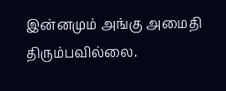இன்னமும் அங்கு அமைதி திரும்பவில்லை.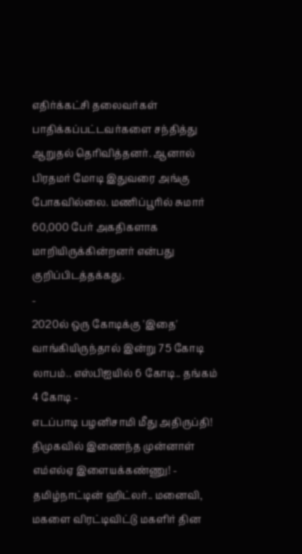எதிர்க்கட்சி தலைவர்கள் பாதிக்கப்பட்டவர்களை சந்தித்து ஆறுதல் தெரிவித்தனர். ஆனால் பிரதமர் மோடி இதுவரை அங்கு போகவில்லை. மணிப்பூரில் சுமார் 60,000 பேர் அகதிகளாக மாறியிருக்கின்றனர் என்பது குறிப்பிடத்தக்கது.
-
2020ல் ஒரு கோடிக்கு 'இதை' வாங்கியிருந்தால் இன்று 75 கோடி லாபம்.. எஸ்பிஐயில் 6 கோடி.. தங்கம் 4 கோடி -
எடப்பாடி பழனிசாமி மீது அதிருப்தி! திமுகவில் இணைந்த முன்னாள் எம்எல்ஏ இளையக்கண்ணு! -
தமிழ்நாட்டின் ஹிட்லர்.. மனைவி, மகளை விரட்டிவிட்டு மகளிர் தின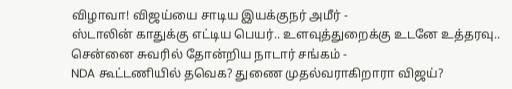விழாவா! விஜய்யை சாடிய இயக்குநர் அமீர் -
ஸ்டாலின் காதுக்கு எட்டிய பெயர்.. உளவுத்துறைக்கு உடனே உத்தரவு.. சென்னை சுவரில் தோன்றிய நாடார் சங்கம் -
NDA கூட்டணியில் தவெக? துணை முதல்வராகிறாரா விஜய்?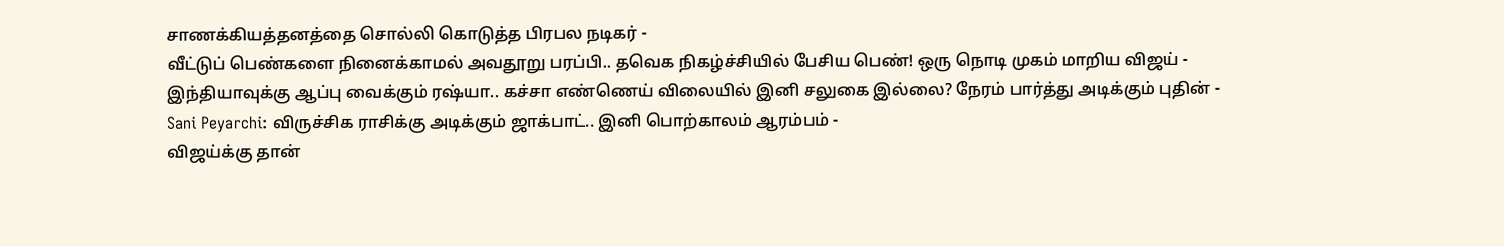சாணக்கியத்தனத்தை சொல்லி கொடுத்த பிரபல நடிகர் -
வீட்டுப் பெண்களை நினைக்காமல் அவதூறு பரப்பி.. தவெக நிகழ்ச்சியில் பேசிய பெண்! ஒரு நொடி முகம் மாறிய விஜய் -
இந்தியாவுக்கு ஆப்பு வைக்கும் ரஷ்யா.. கச்சா எண்ணெய் விலையில் இனி சலுகை இல்லை? நேரம் பார்த்து அடிக்கும் புதின் -
Sani Peyarchi: விருச்சிக ராசிக்கு அடிக்கும் ஜாக்பாட்.. இனி பொற்காலம் ஆரம்பம் -
விஜய்க்கு தான்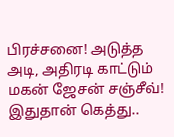பிரச்சனை! அடுத்த அடி, அதிரடி காட்டும் மகன் ஜேசன் சஞ்சீவ்! இதுதான் கெத்து..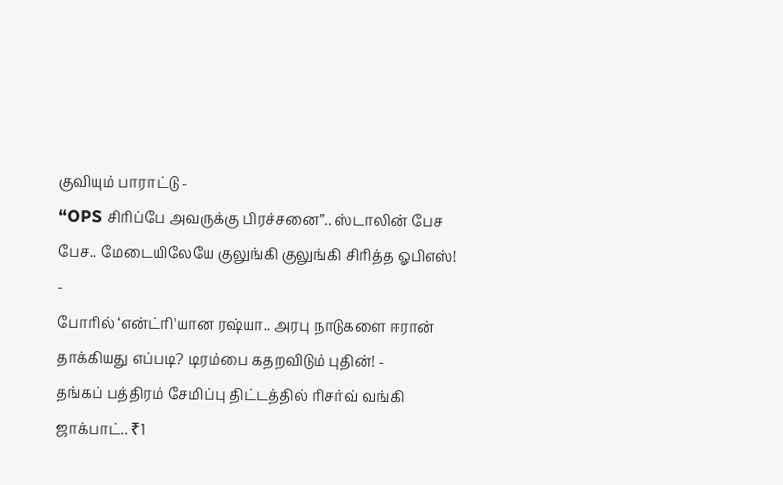குவியும் பாராட்டு -
“OPS சிரிப்பே அவருக்கு பிரச்சனை”.. ஸ்டாலின் பேச பேச.. மேடையிலேயே குலுங்கி குலுங்கி சிரித்த ஓபிஎஸ்! -
போரில் ‘என்ட்ரி'யான ரஷ்யா.. அரபு நாடுகளை ஈரான் தாக்கியது எப்படி? டிரம்பை கதறவிடும் புதின்! -
தங்கப் பத்திரம் சேமிப்பு திட்டத்தில் ரிசர்வ் வங்கி ஜாக்பாட்.. ₹1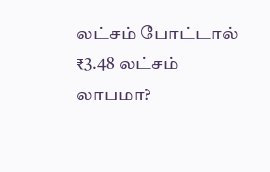லட்சம் போட்டால் ₹3.48 லட்சம் லாபமா?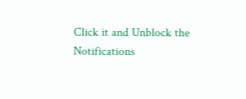Click it and Unblock the Notifications